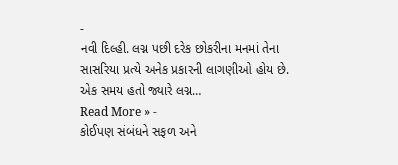-
નવી દિલ્હી. લગ્ન પછી દરેક છોકરીના મનમાં તેના સાસરિયા પ્રત્યે અનેક પ્રકારની લાગણીઓ હોય છે. એક સમય હતો જ્યારે લગ્ન…
Read More » -
કોઈપણ સંબંધને સફળ અને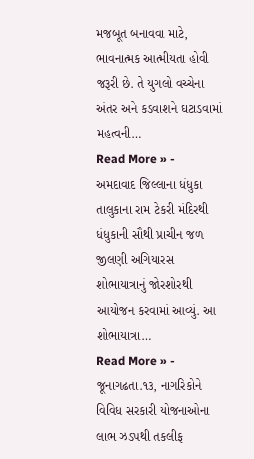મજબૂત બનાવવા માટે, ભાવનાત્મક આત્મીયતા હોવી જરૂરી છે. તે યુગલો વચ્ચેના અંતર અને કડવાશને ઘટાડવામાં મહત્વની…
Read More » -
અમદાવાદ જિલ્લાના ધંધુકા તાલુકાના રામ ટેકરી મંદિરથી ધંધુકાની સૌથી પ્રાચીન જળ જીલણી અગિયારસ શોભાયાત્રાનું જોરશોરથી આયોજન કરવામાં આવ્યું. આ શોભાયાત્રા…
Read More » -
જૂનાગઢતા.૧૩, નાગરિકોને વિવિધ સરકારી યોજનાઓના લાભ ઝડપથી તકલીફ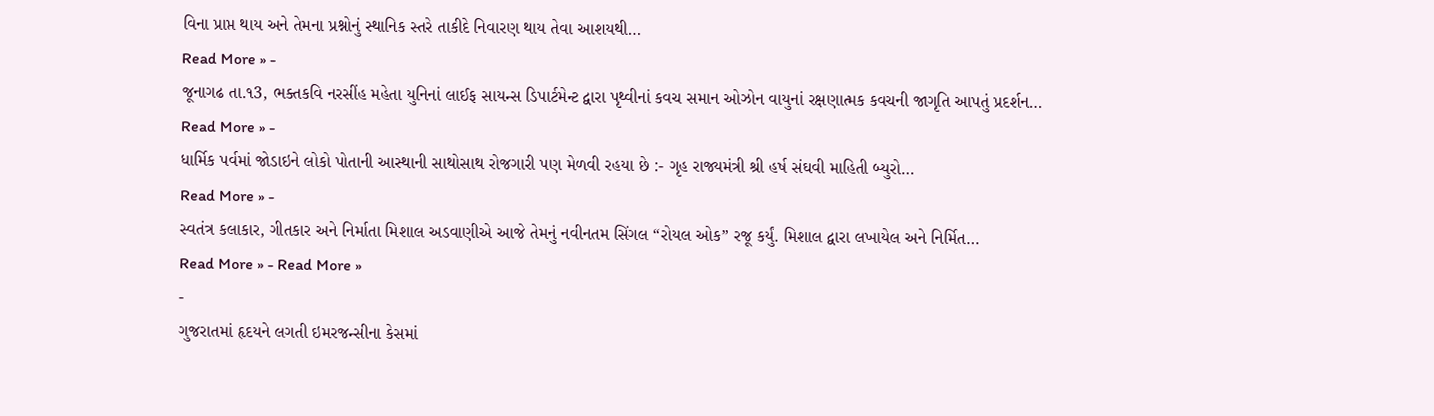વિના પ્રાપ્ત થાય અને તેમના પ્રશ્નોનું સ્થાનિક સ્તરે તાકીદે નિવારણ થાય તેવા આશયથી…
Read More » -
જૂનાગઢ તા.૧3, ભક્તકવિ નરસીંહ મહેતા યુનિનાં લાઈફ સાયન્સ ડિપાર્ટમેન્ટ દ્વારા પૃથ્વીનાં કવચ સમાન ઓઝોન વાયુનાં રક્ષણાત્મક કવચની જાગૃતિ આપતું પ્રદર્શન…
Read More » -
ધાર્મિક પર્વમાં જોડાઇને લોકો પોતાની આસ્થાની સાથોસાથ રોજગારી પણ મેળવી રહયા છે :- ગૃહ રાજ્યમંત્રી શ્રી હર્ષ સંઘવી માહિતી બ્યુરો…
Read More » -
સ્વતંત્ર કલાકાર, ગીતકાર અને નિર્માતા મિશાલ અડવાણીએ આજે તેમનું નવીનતમ સિંગલ “રોયલ ઓક” રજૂ કર્યું. મિશાલ દ્વારા લખાયેલ અને નિર્મિત…
Read More » - Read More »
-
ગુજરાતમાં હૃદયને લગતી ઇમરજન્સીના કેસમાં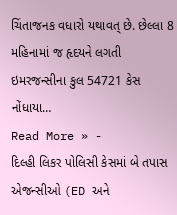ચિંતાજનક વધારો યથાવત્ છે. છેલ્લા 8 મહિનામાં જ હૃદયને લગતી ઇમરજન્સીના કુલ 54721 કેસ નોંધાયા…
Read More » -
દિલ્હી લિકર પોલિસી કેસમાં બે તપાસ એજન્સીઓ (ED અને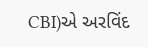CBI)એ અરવિંદ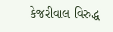કેજરીવાલ વિરુદ્ધ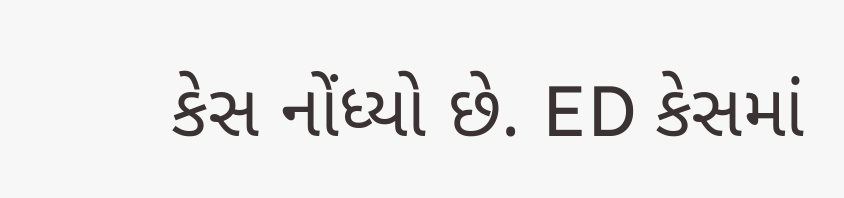કેસ નોંધ્યો છે. ED કેસમાં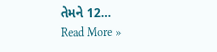તેમને 12…
Read More »